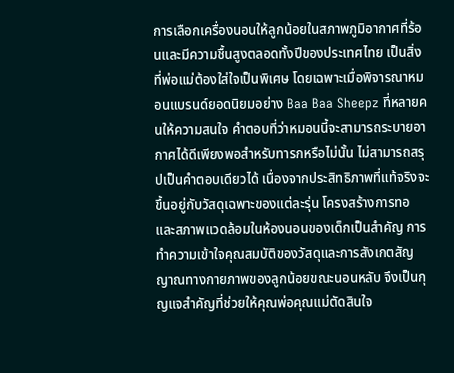การเลือกเครื่องนอนให้ลูกน้อยในสภาพภูมิอากาศที่ร้อนและมีความชื้นสูงตลอดทั้งปีของประเทศไทย เป็นสิ่งที่พ่อแม่ต้องใส่ใจเป็นพิเศษ โดยเฉพาะเมื่อพิจารณาหมอนแบรนด์ยอดนิยมอย่าง Baa Baa Sheepz ที่หลายคนให้ความสนใจ คำตอบที่ว่าหมอนนี้จะสามารถระบายอากาศได้ดีเพียงพอสำหรับทารกหรือไม่นั้น ไม่สามารถสรุปเป็นคำตอบเดียวได้ เนื่องจากประสิทธิภาพที่แท้จริงจะขึ้นอยู่กับวัสดุเฉพาะของแต่ละรุ่น โครงสร้างการทอ และสภาพแวดล้อมในห้องนอนของเด็กเป็นสำคัญ การทำความเข้าใจคุณสมบัติของวัสดุและการสังเกตสัญญาณทางกายภาพของลูกน้อยขณะนอนหลับ จึงเป็นกุญแจสำคัญที่ช่วยให้คุณพ่อคุณแม่ตัดสินใจ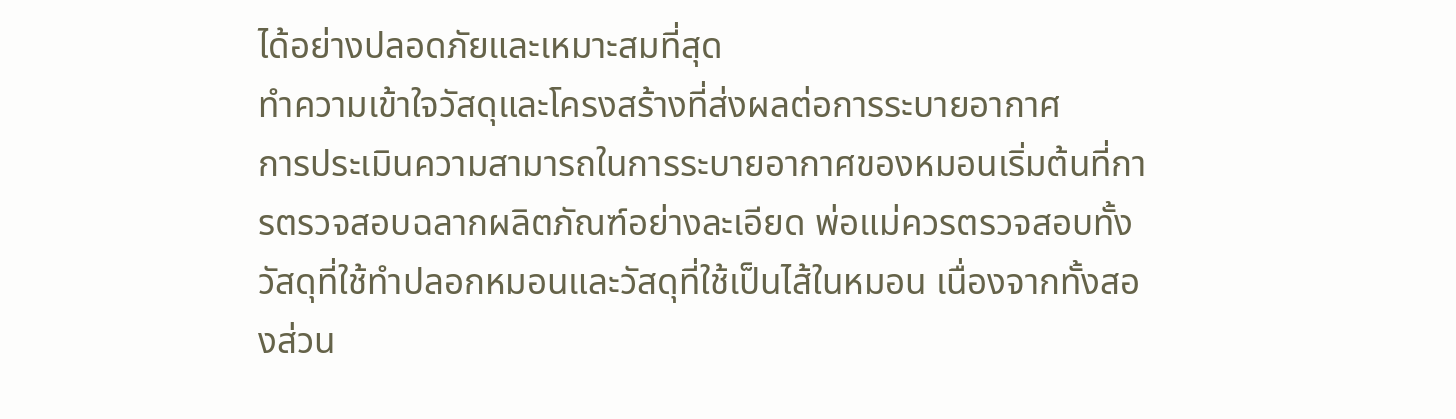ได้อย่างปลอดภัยและเหมาะสมที่สุด
ทำความเข้าใจวัสดุและโครงสร้างที่ส่งผลต่อการระบายอากาศ
การประเมินความสามารถในการระบายอากาศของหมอนเริ่มต้นที่การตรวจสอบฉลากผลิตภัณฑ์อย่างละเอียด พ่อแม่ควรตรวจสอบทั้งวัสดุที่ใช้ทำปลอกหมอนและวัสดุที่ใช้เป็นไส้ในหมอน เนื่องจากทั้งสองส่วน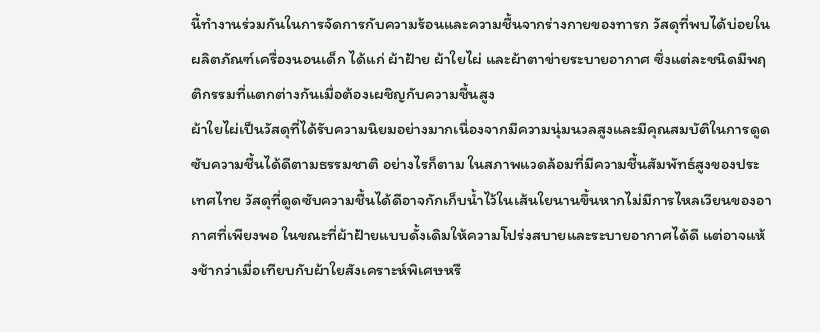นี้ทำงานร่วมกันในการจัดการกับความร้อนและความชื้นจากร่างกายของทารก วัสดุที่พบได้บ่อยในผลิตภัณฑ์เครื่องนอนเด็ก ได้แก่ ผ้าฝ้าย ผ้าใยไผ่ และผ้าตาข่ายระบายอากาศ ซึ่งแต่ละชนิดมีพฤติกรรมที่แตกต่างกันเมื่อต้องเผชิญกับความชื้นสูง
ผ้าใยไผ่เป็นวัสดุที่ได้รับความนิยมอย่างมากเนื่องจากมีความนุ่มนวลสูงและมีคุณสมบัติในการดูดซับความชื้นได้ดีตามธรรมชาติ อย่างไรก็ตาม ในสภาพแวดล้อมที่มีความชื้นสัมพัทธ์สูงของประเทศไทย วัสดุที่ดูดซับความชื้นได้ดีอาจกักเก็บน้ำไว้ในเส้นใยนานขึ้นหากไม่มีการไหลเวียนของอากาศที่เพียงพอ ในขณะที่ผ้าฝ้ายแบบดั้งเดิมให้ความโปร่งสบายและระบายอากาศได้ดี แต่อาจแห้งช้ากว่าเมื่อเทียบกับผ้าใยสังเคราะห์พิเศษหรื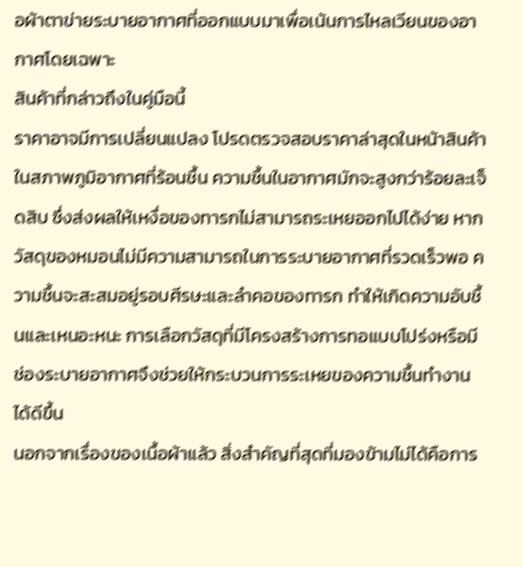อผ้าตาข่ายระบายอากาศที่ออกแบบมาเพื่อเน้นการไหลเวียนของอากาศโดยเฉพาะ
สินค้าที่กล่าวถึงในคู่มือนี้
ราคาอาจมีการเปลี่ยนแปลง โปรดตรวจสอบราคาล่าสุดในหน้าสินค้า
ในสภาพภูมิอากาศที่ร้อนชื้น ความชื้นในอากาศมักจะสูงกว่าร้อยละเจ็ดสิบ ซึ่งส่งผลให้เหงื่อของทารกไม่สามารถระเหยออกไปได้ง่าย หากวัสดุของหมอนไม่มีความสามารถในการระบายอากาศที่รวดเร็วพอ ความชื้นจะสะสมอยู่รอบศีรษะและลำคอของทารก ทำให้เกิดความอับชื้นและเหนอะหนะ การเลือกวัสดุที่มีโครงสร้างการทอแบบโปร่งหรือมีช่องระบายอากาศจึงช่วยให้กระบวนการระเหยของความชื้นทำงานได้ดีขึ้น
นอกจากเรื่องของเนื้อผ้าแล้ว สิ่งสำคัญที่สุดที่มองข้ามไม่ได้คือการ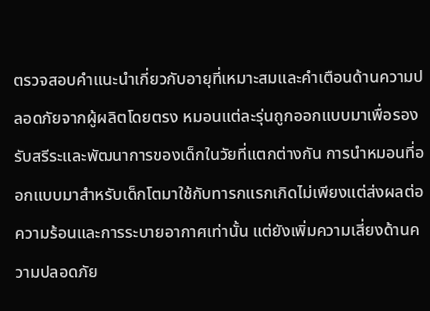ตรวจสอบคำแนะนำเกี่ยวกับอายุที่เหมาะสมและคำเตือนด้านความปลอดภัยจากผู้ผลิตโดยตรง หมอนแต่ละรุ่นถูกออกแบบมาเพื่อรองรับสรีระและพัฒนาการของเด็กในวัยที่แตกต่างกัน การนำหมอนที่ออกแบบมาสำหรับเด็กโตมาใช้กับทารกแรกเกิดไม่เพียงแต่ส่งผลต่อความร้อนและการระบายอากาศเท่านั้น แต่ยังเพิ่มความเสี่ยงด้านความปลอดภัย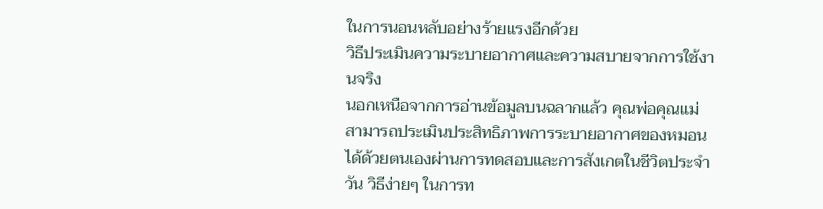ในการนอนหลับอย่างร้ายแรงอีกด้วย
วิธีประเมินความระบายอากาศและความสบายจากการใช้งานจริง
นอกเหนือจากการอ่านข้อมูลบนฉลากแล้ว คุณพ่อคุณแม่สามารถประเมินประสิทธิภาพการระบายอากาศของหมอนได้ด้วยตนเองผ่านการทดสอบและการสังเกตในชีวิตประจำวัน วิธีง่ายๆ ในการท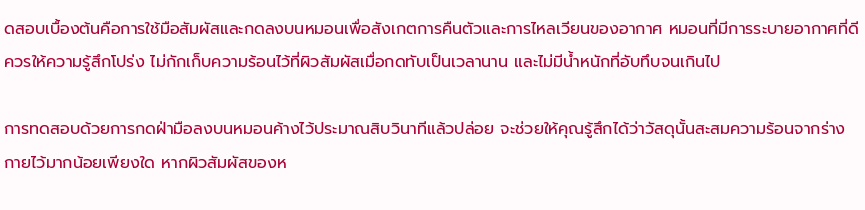ดสอบเบื้องต้นคือการใช้มือสัมผัสและกดลงบนหมอนเพื่อสังเกตการคืนตัวและการไหลเวียนของอากาศ หมอนที่มีการระบายอากาศที่ดีควรให้ความรู้สึกโปร่ง ไม่กักเก็บความร้อนไว้ที่ผิวสัมผัสเมื่อกดทับเป็นเวลานาน และไม่มีน้ำหนักที่อับทึบจนเกินไป

การทดสอบด้วยการกดฝ่ามือลงบนหมอนค้างไว้ประมาณสิบวินาทีแล้วปล่อย จะช่วยให้คุณรู้สึกได้ว่าวัสดุนั้นสะสมความร้อนจากร่างกายไว้มากน้อยเพียงใด หากผิวสัมผัสของห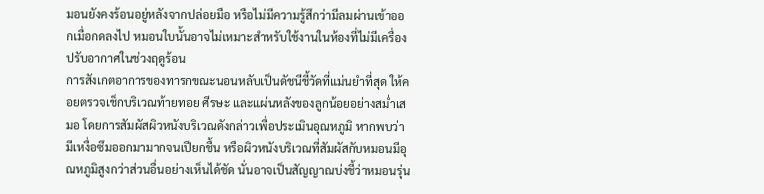มอนยังคงร้อนอยู่หลังจากปล่อยมือ หรือไม่มีความรู้สึกว่ามีลมผ่านเข้าออกเมื่อกดลงไป หมอนใบนั้นอาจไม่เหมาะสำหรับใช้งานในห้องที่ไม่มีเครื่องปรับอากาศในช่วงฤดูร้อน
การสังเกตอาการของทารกขณะนอนหลับเป็นดัชนีชี้วัดที่แม่นยำที่สุด ให้คอยตรวจเช็กบริเวณท้ายทอย ศีรษะ และแผ่นหลังของลูกน้อยอย่างสม่ำเสมอ โดยการสัมผัสผิวหนังบริเวณดังกล่าวเพื่อประเมินอุณหภูมิ หากพบว่ามีเหงื่อซึมออกมามากจนเปียกชื้น หรือผิวหนังบริเวณที่สัมผัสกับหมอนมีอุณหภูมิสูงกว่าส่วนอื่นอย่างเห็นได้ชัด นั่นอาจเป็นสัญญาณบ่งชี้ว่าหมอนรุ่น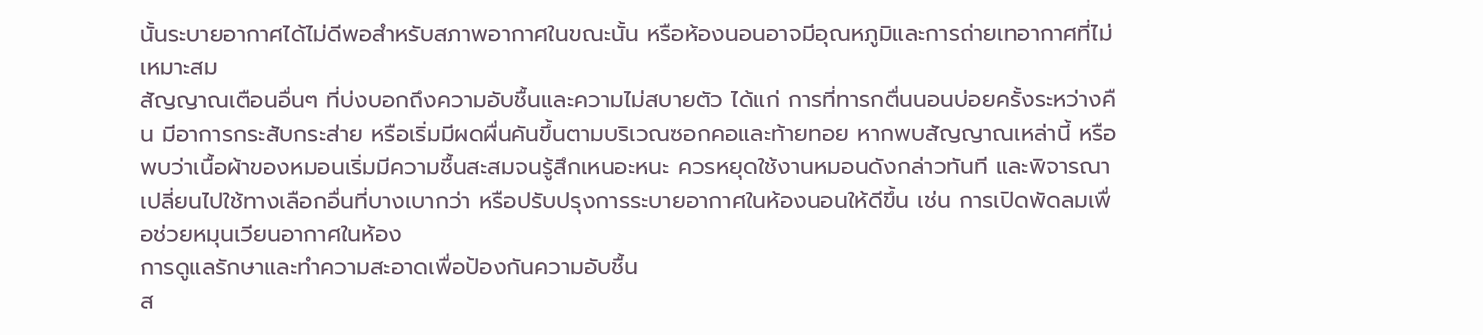นั้นระบายอากาศได้ไม่ดีพอสำหรับสภาพอากาศในขณะนั้น หรือห้องนอนอาจมีอุณหภูมิและการถ่ายเทอากาศที่ไม่เหมาะสม
สัญญาณเตือนอื่นๆ ที่บ่งบอกถึงความอับชื้นและความไม่สบายตัว ได้แก่ การที่ทารกตื่นนอนบ่อยครั้งระหว่างคืน มีอาการกระสับกระส่าย หรือเริ่มมีผดผื่นคันขึ้นตามบริเวณซอกคอและท้ายทอย หากพบสัญญาณเหล่านี้ หรือพบว่าเนื้อผ้าของหมอนเริ่มมีความชื้นสะสมจนรู้สึกเหนอะหนะ ควรหยุดใช้งานหมอนดังกล่าวทันที และพิจารณาเปลี่ยนไปใช้ทางเลือกอื่นที่บางเบากว่า หรือปรับปรุงการระบายอากาศในห้องนอนให้ดีขึ้น เช่น การเปิดพัดลมเพื่อช่วยหมุนเวียนอากาศในห้อง
การดูแลรักษาและทำความสะอาดเพื่อป้องกันความอับชื้น
ส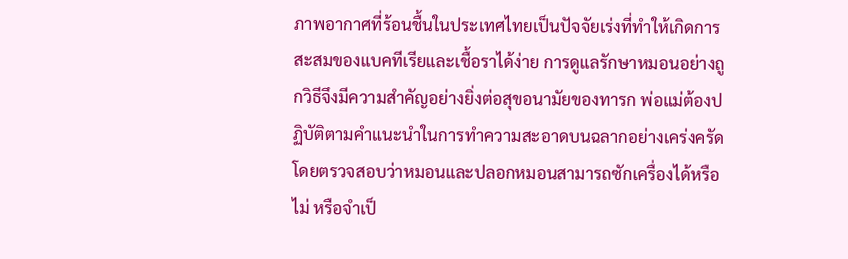ภาพอากาศที่ร้อนชื้นในประเทศไทยเป็นปัจจัยเร่งที่ทำให้เกิดการสะสมของแบคทีเรียและเชื้อราได้ง่าย การดูแลรักษาหมอนอย่างถูกวิธีจึงมีความสำคัญอย่างยิ่งต่อสุขอนามัยของทารก พ่อแม่ต้องปฏิบัติตามคำแนะนำในการทำความสะอาดบนฉลากอย่างเคร่งครัด โดยตรวจสอบว่าหมอนและปลอกหมอนสามารถซักเครื่องได้หรือไม่ หรือจำเป็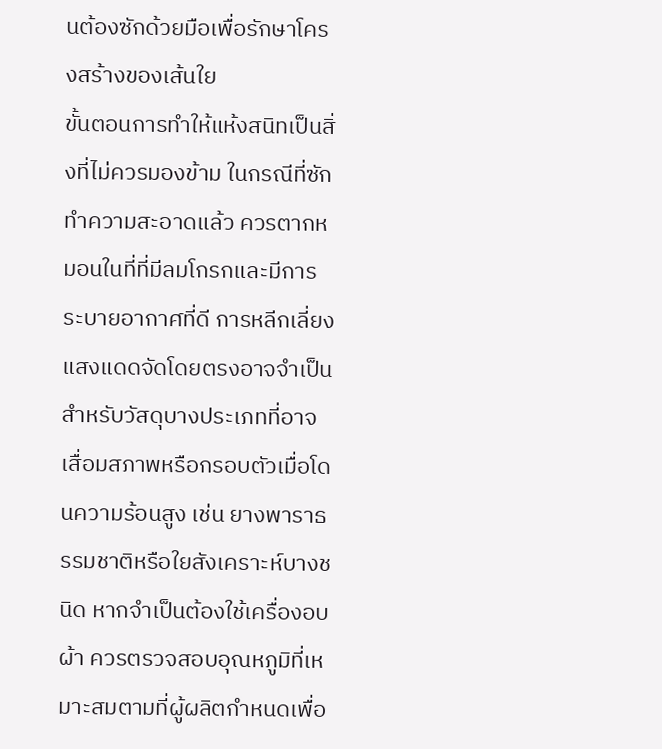นต้องซักด้วยมือเพื่อรักษาโครงสร้างของเส้นใย
ขั้นตอนการทำให้แห้งสนิทเป็นสิ่งที่ไม่ควรมองข้าม ในกรณีที่ซักทำความสะอาดแล้ว ควรตากหมอนในที่ที่มีลมโกรกและมีการระบายอากาศที่ดี การหลีกเลี่ยงแสงแดดจัดโดยตรงอาจจำเป็นสำหรับวัสดุบางประเภทที่อาจเสื่อมสภาพหรือกรอบตัวเมื่อโดนความร้อนสูง เช่น ยางพาราธรรมชาติหรือใยสังเคราะห์บางชนิด หากจำเป็นต้องใช้เครื่องอบผ้า ควรตรวจสอบอุณหภูมิที่เหมาะสมตามที่ผู้ผลิตกำหนดเพื่อ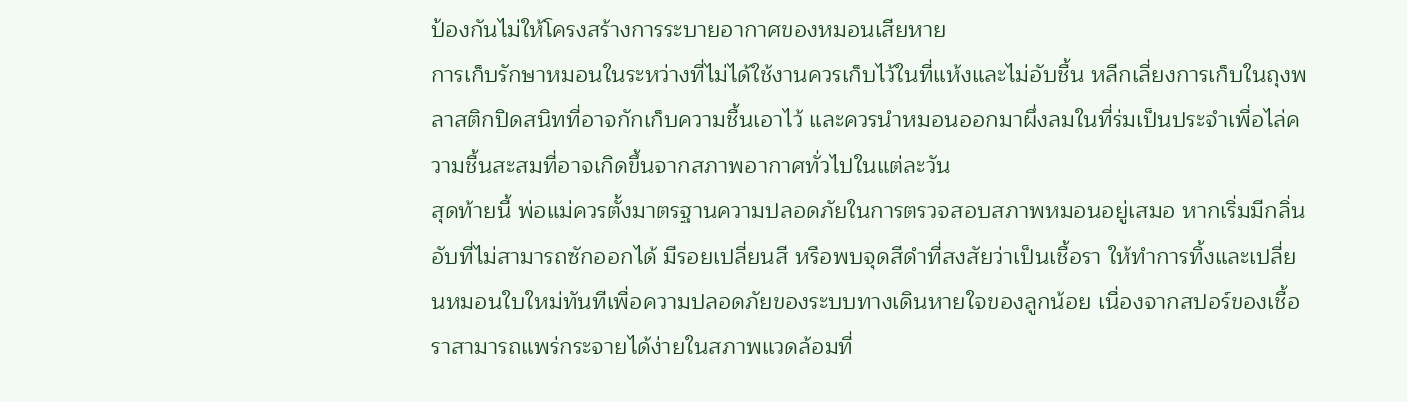ป้องกันไม่ให้โครงสร้างการระบายอากาศของหมอนเสียหาย
การเก็บรักษาหมอนในระหว่างที่ไม่ได้ใช้งานควรเก็บไว้ในที่แห้งและไม่อับชื้น หลีกเลี่ยงการเก็บในถุงพลาสติกปิดสนิทที่อาจกักเก็บความชื้นเอาไว้ และควรนำหมอนออกมาผึ่งลมในที่ร่มเป็นประจำเพื่อไล่ความชื้นสะสมที่อาจเกิดขึ้นจากสภาพอากาศทั่วไปในแต่ละวัน
สุดท้ายนี้ พ่อแม่ควรตั้งมาตรฐานความปลอดภัยในการตรวจสอบสภาพหมอนอยู่เสมอ หากเริ่มมีกลิ่นอับที่ไม่สามารถซักออกได้ มีรอยเปลี่ยนสี หรือพบจุดสีดำที่สงสัยว่าเป็นเชื้อรา ให้ทำการทิ้งและเปลี่ยนหมอนใบใหม่ทันทีเพื่อความปลอดภัยของระบบทางเดินหายใจของลูกน้อย เนื่องจากสปอร์ของเชื้อราสามารถแพร่กระจายได้ง่ายในสภาพแวดล้อมที่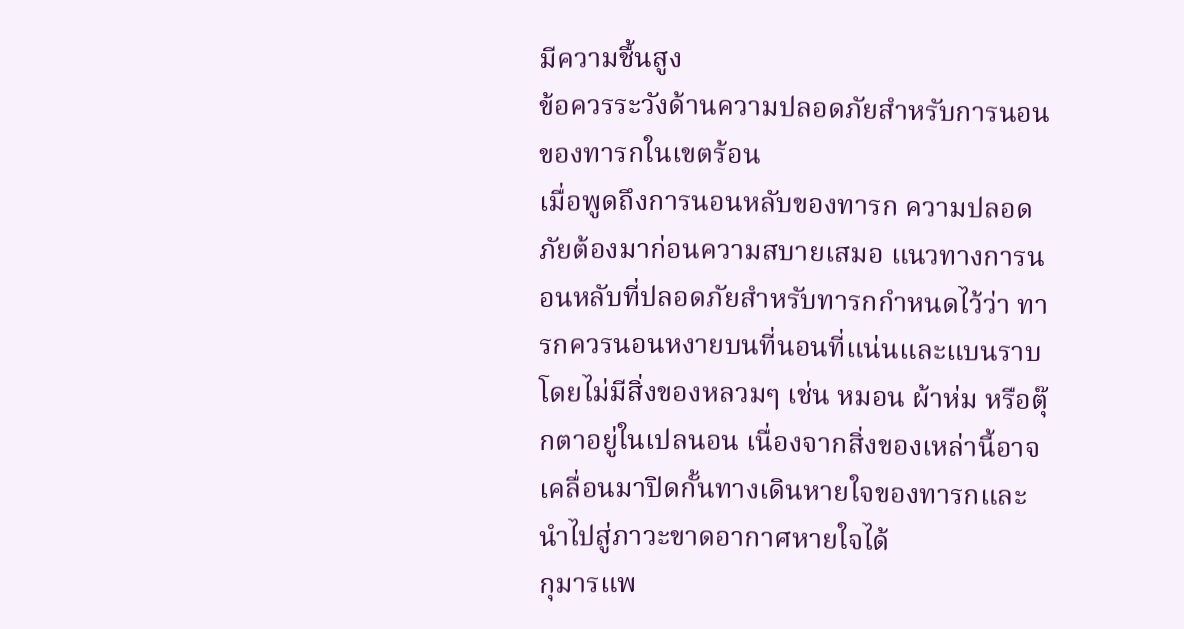มีความชื้นสูง
ข้อควรระวังด้านความปลอดภัยสำหรับการนอนของทารกในเขตร้อน
เมื่อพูดถึงการนอนหลับของทารก ความปลอดภัยต้องมาก่อนความสบายเสมอ แนวทางการนอนหลับที่ปลอดภัยสำหรับทารกกำหนดไว้ว่า ทารกควรนอนหงายบนที่นอนที่แน่นและแบนราบ โดยไม่มีสิ่งของหลวมๆ เช่น หมอน ผ้าห่ม หรือตุ๊กตาอยู่ในเปลนอน เนื่องจากสิ่งของเหล่านี้อาจเคลื่อนมาปิดกั้นทางเดินหายใจของทารกและนำไปสู่ภาวะขาดอากาศหายใจได้
กุมารแพ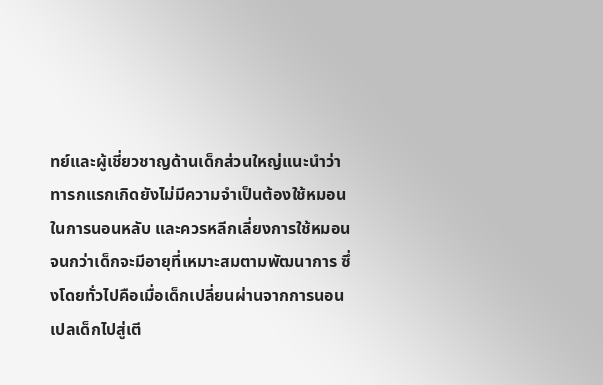ทย์และผู้เชี่ยวชาญด้านเด็กส่วนใหญ่แนะนำว่า ทารกแรกเกิดยังไม่มีความจำเป็นต้องใช้หมอนในการนอนหลับ และควรหลีกเลี่ยงการใช้หมอนจนกว่าเด็กจะมีอายุที่เหมาะสมตามพัฒนาการ ซึ่งโดยทั่วไปคือเมื่อเด็กเปลี่ยนผ่านจากการนอนเปลเด็กไปสู่เตี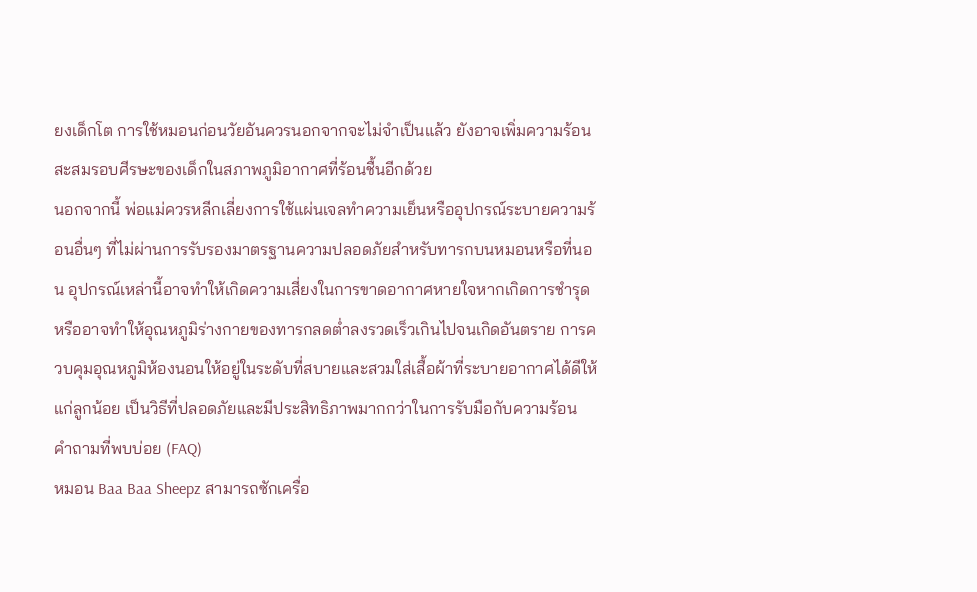ยงเด็กโต การใช้หมอนก่อนวัยอันควรนอกจากจะไม่จำเป็นแล้ว ยังอาจเพิ่มความร้อนสะสมรอบศีรษะของเด็กในสภาพภูมิอากาศที่ร้อนชื้นอีกด้วย
นอกจากนี้ พ่อแม่ควรหลีกเลี่ยงการใช้แผ่นเจลทำความเย็นหรืออุปกรณ์ระบายความร้อนอื่นๆ ที่ไม่ผ่านการรับรองมาตรฐานความปลอดภัยสำหรับทารกบนหมอนหรือที่นอน อุปกรณ์เหล่านี้อาจทำให้เกิดความเสี่ยงในการขาดอากาศหายใจหากเกิดการชำรุด หรืออาจทำให้อุณหภูมิร่างกายของทารกลดต่ำลงรวดเร็วเกินไปจนเกิดอันตราย การควบคุมอุณหภูมิห้องนอนให้อยู่ในระดับที่สบายและสวมใส่เสื้อผ้าที่ระบายอากาศได้ดีให้แก่ลูกน้อย เป็นวิธีที่ปลอดภัยและมีประสิทธิภาพมากกว่าในการรับมือกับความร้อน
คำถามที่พบบ่อย (FAQ)
หมอน Baa Baa Sheepz สามารถซักเครื่อ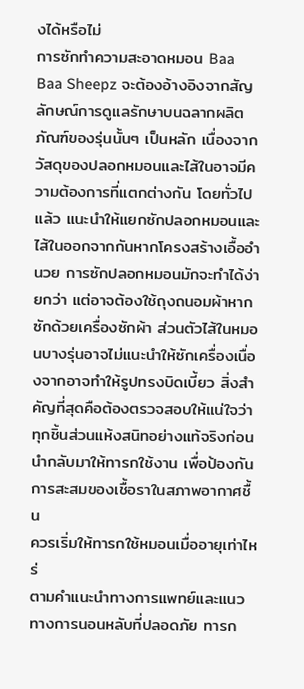งได้หรือไม่
การซักทำความสะอาดหมอน Baa Baa Sheepz จะต้องอ้างอิงจากสัญลักษณ์การดูแลรักษาบนฉลากผลิตภัณฑ์ของรุ่นนั้นๆ เป็นหลัก เนื่องจากวัสดุของปลอกหมอนและไส้ในอาจมีความต้องการที่แตกต่างกัน โดยทั่วไปแล้ว แนะนำให้แยกซักปลอกหมอนและไส้ในออกจากกันหากโครงสร้างเอื้ออำนวย การซักปลอกหมอนมักจะทำได้ง่ายกว่า แต่อาจต้องใช้ถุงถนอมผ้าหากซักด้วยเครื่องซักผ้า ส่วนตัวไส้ในหมอนบางรุ่นอาจไม่แนะนำให้ซักเครื่องเนื่องจากอาจทำให้รูปทรงบิดเบี้ยว สิ่งสำคัญที่สุดคือต้องตรวจสอบให้แน่ใจว่าทุกชิ้นส่วนแห้งสนิทอย่างแท้จริงก่อนนำกลับมาให้ทารกใช้งาน เพื่อป้องกันการสะสมของเชื้อราในสภาพอากาศชื้น
ควรเริ่มให้ทารกใช้หมอนเมื่ออายุเท่าไหร่
ตามคำแนะนำทางการแพทย์และแนวทางการนอนหลับที่ปลอดภัย ทารก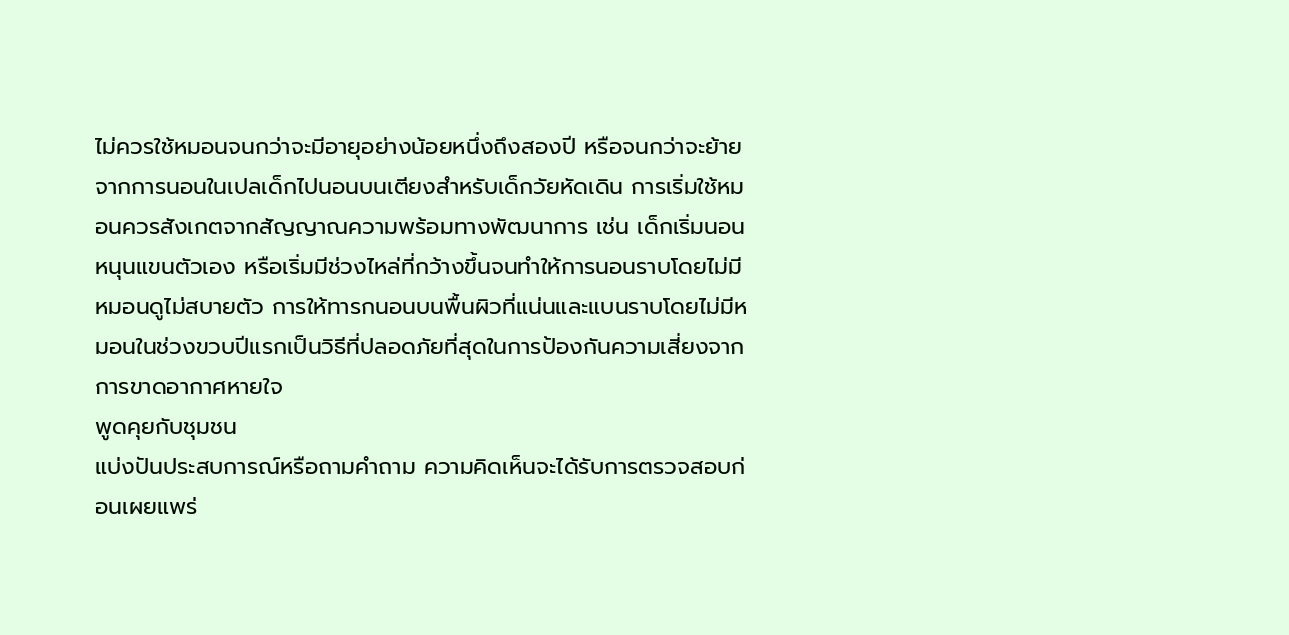ไม่ควรใช้หมอนจนกว่าจะมีอายุอย่างน้อยหนึ่งถึงสองปี หรือจนกว่าจะย้ายจากการนอนในเปลเด็กไปนอนบนเตียงสำหรับเด็กวัยหัดเดิน การเริ่มใช้หมอนควรสังเกตจากสัญญาณความพร้อมทางพัฒนาการ เช่น เด็กเริ่มนอนหนุนแขนตัวเอง หรือเริ่มมีช่วงไหล่ที่กว้างขึ้นจนทำให้การนอนราบโดยไม่มีหมอนดูไม่สบายตัว การให้ทารกนอนบนพื้นผิวที่แน่นและแบนราบโดยไม่มีหมอนในช่วงขวบปีแรกเป็นวิธีที่ปลอดภัยที่สุดในการป้องกันความเสี่ยงจากการขาดอากาศหายใจ
พูดคุยกับชุมชน
แบ่งปันประสบการณ์หรือถามคำถาม ความคิดเห็นจะได้รับการตรวจสอบก่อนเผยแพร่